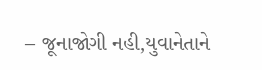– જૂનાજોગી નહી,યુવાનેતાને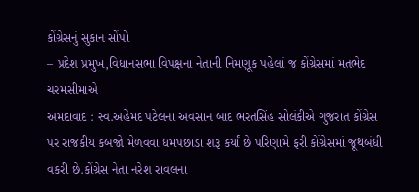કોંગ્રેસનું સુકાન સોંપો
– પ્રદેશ પ્રમુખ,વિધાનસભા વિપક્ષના નેતાની નિમણૂક પહેલાં જ કોંગ્રેસમાં મતભેદ ચરમસીમાએ
અમદાવાદ : સ્વ.અહેમદ પટેલના અવસાન બાદ ભરતસિંહ સોલંકીએ ગુજરાત કોંગ્રેસ પર રાજકીય કબજો મેળવવા ધમપછાડા શરૂ કર્યાં છે પરિણામે ફરી કોંગ્રેસમાં જૂથબંધી વકરી છે.કોંગ્રેસ નેતા નરેશ રાવલના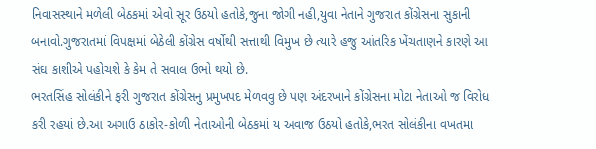નિવાસસ્થાને મળેલી બેઠકમાં એવો સૂર ઉઠયો હતોકે,જુના જોગી નહી,યુવા નેતાને ગુજરાત કોંગ્રેસના સુકાની બનાવો.ગુજરાતમાં વિપક્ષમાં બેઠેલી કોંગ્રેસ વર્ષોથી સત્તાથી વિમુખ છે ત્યારે હજુ આંતરિક ખેંચતાણને કારણે આ સંઘ કાશીએ પહોચશે કે કેમ તે સવાલ ઉભો થયો છે.
ભરતસિંહ સોલંકીને ફરી ગુજરાત કોંગ્રેસનુ પ્રમુખપદ મેળવવુ છે પણ અંદરખાને કોંગ્રેસના મોટા નેતાઓ જ વિરોધ કરી રહયાં છે.આ અગાઉ ઠાકોર-કોળી નેતાઓની બેઠકમાં ય અવાજ ઉઠયો હતોકે,ભરત સોલંકીના વખતમા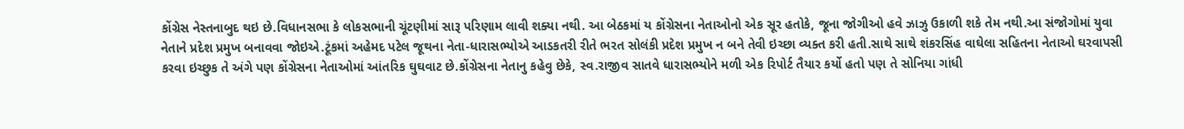કોંગ્રેસ નેસ્તનાબુદ થઇ છે.વિધાનસભા કે લોકસભાની ચૂંટણીમાં સારૂ પરિણામ લાવી શક્યા નથી. આ બેઠકમાં ય કોંગ્રેસના નેતાઓનો એક સૂર હતોકે, જૂના જોગીઓ હવે ઝાઝુ ઉકાળી શકે તેમ નથી.આ સંજોગોમાં યુવા નેતાને પ્રદેશ પ્રમુખ બનાવવા જોઇએ.ટૂંકમાં અહેમદ પટેલ જૂથના નેતા-ધારાસભ્યોએ આડકતરી રીતે ભરત સોલંકી પ્રદેશ પ્રમુખ ન બને તેવી ઇચ્છા વ્યક્ત કરી હતી.સાથે સાથે શંકરસિંહ વાઘેલા સહિતના નેતાઓ ઘરવાપસી કરવા ઇચ્છુક તે અંગે પણ કોંગ્રેસના નેતાઓમાં આંતરિક ઘુઘવાટ છે.કોંગ્રેસના નેતાનુ કહેવુ છેકે, સ્વ.રાજીવ સાતવે ધારાસભ્યોને મળી એક રિપોર્ટ તૈયાર કર્યો હતો પણ તે સોનિયા ગાંધી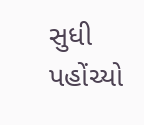સુધી પહોંચ્યો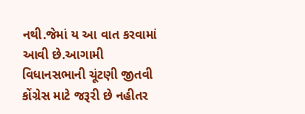નથી.જેમાં ય આ વાત કરવામાં આવી છે.આગામી વિધાનસભાની ચૂંટણી જીતવી કોંગ્રેસ માટે જરૂરી છે નહીતર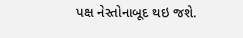પક્ષ નેસ્તોનાબૂદ થઇ જશે.